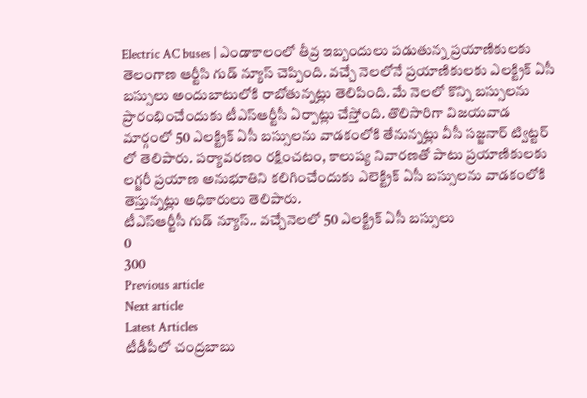Electric AC buses | ఎండాకాలంలో తీవ్ర ఇబ్బందులు పడుతున్న ప్రయాణికులకు తెలంగాణ ఆర్టీసి గుడ్ న్యూస్ చెప్పింది. వచ్చే నెలలోనే ప్రయాణికులకు ఎలక్ట్రిక్ ఏసీ బస్సులు అందుబాటులోకి రాబోతున్నట్లు తెలిపింది. మే నెలలో కొన్ని బస్సులను ప్రారంభించేందుకు టీఎస్ఆర్టీసీ ఏర్పాట్లు చేస్తోంది. తొలిసారిగా విజయవాడ మార్గంలో 50 ఎలక్ట్రిక్ ఏసీ బస్సులను వాడకంలోకి తేనున్నట్లు వీసీ సజ్జనార్ ట్విట్టర్ లో తెలిపారు. పర్యావరణం రక్షించటం, కాలుష్య నివారణతో పాటు ప్రయాణికులకు లగ్జరీ ప్రయాణ అనుభూతిని కలిగించేందుకు ఎలెక్ట్రిక్ ఏసీ బస్సులను వాడకంలోకి తెస్తున్నట్లు అధికారులు తెలిపారు.
టీఎస్ఆర్టీసీ గుడ్ న్యూస్.. వచ్చేనెలలో 50 ఎలక్ట్రిక్ ఏసీ బస్సులు
0
300
Previous article
Next article
Latest Articles
టీడీపీలో చంద్రబాబు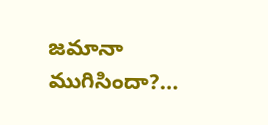జమానా ముగిసిందా?…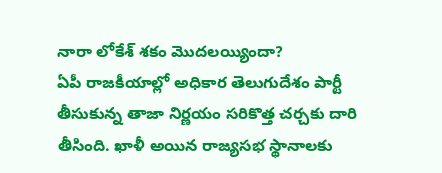నారా లోకేశ్ శకం మొదలయ్యిందా?
ఏపీ రాజకీయాల్లో అధికార తెలుగుదేశం పార్టీ తీసుకున్న తాజా నిర్ణయం సరికొత్త చర్చకు దారి తీసింది. ఖాళీ అయిన రాజ్యసభ స్థానాలకు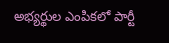అభ్యర్థుల ఎంపికలో పార్టీ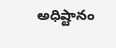అధిష్టానం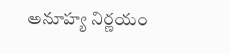అనూహ్య నిర్ణయం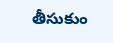తీసుకుం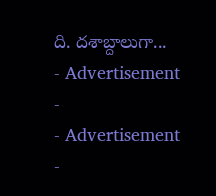ది. దశాబ్దాలుగా...
- Advertisement -
- Advertisement -